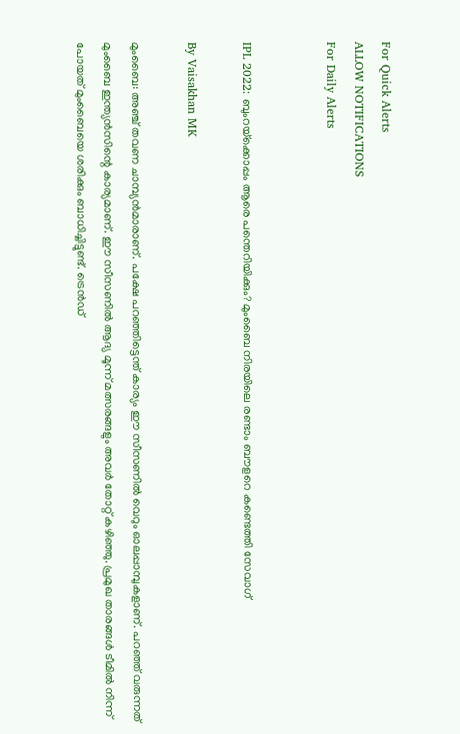For Quick Alerts
ALLOW NOTIFICATIONS
For Daily Alerts


IPL 2022: ബുംറയ്‌ക്കൊപ്പം ആരെ പന്തെറിയിക്കും? മുംബൈ നിരയിലെ രണ്ടാം ബൗളറെ കണ്ടെത്തി സേവാഗ്

By Vaisakhan MK

മുംബൈ: അഞ്ച് തവണ ചാമ്പ്യന്‍മാരാണ്. പക്ഷേ പറഞ്ഞിട്ടെന്ത് കാര്യം ഈ സീസണില്‍ വെറും ഓലപ്പാമ്പുകളാണ്. പറഞ്ഞ് വരുന്നത് മുംബൈ ഇന്ത്യന്‍സിന്റെ കാര്യമാണ്. ഈ സീസണില്‍ ആദ്യ മൂന്ന് മത്സരങ്ങളും അവര്‍ തോറ്റ് കഴിഞ്ഞു. പ്രമുഖ താരങ്ങള്‍ ടീമില്‍ നിന്ന് പോയത് മുംബൈയെ ശരിക്കും ബാധിച്ചിട്ടുണ്ട്. ട്രെന്‍ഡ്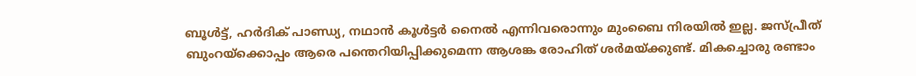ബൂള്‍ട്ട്, ഹര്‍ദിക് പാണ്ഡ്യ, നഥാന്‍ കൂള്‍ട്ടര്‍ നൈല്‍ എന്നിവരൊന്നും മുംബൈ നിരയില്‍ ഇല്ല. ജസ്പ്രീത് ബുംറയ്‌ക്കൊപ്പം ആരെ പന്തെറിയിപ്പിക്കുമെന്ന ആശങ്ക രോഹിത് ശര്‍മയ്ക്കുണ്ട്. മികച്ചൊരു രണ്ടാം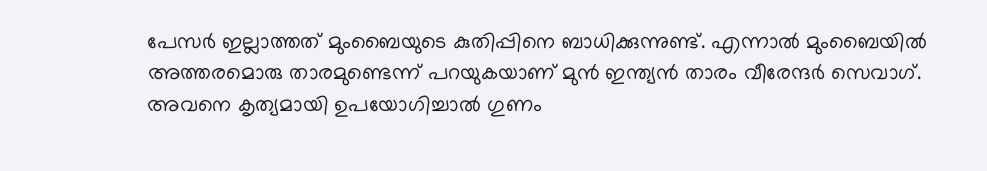പേസര്‍ ഇല്ലാത്തത് മുംബൈയുടെ കുതിപ്പിനെ ബാധിക്കുന്നുണ്ട്. എന്നാല്‍ മുംബൈയില്‍ അത്തരമൊരു താരമുണ്ടെന്ന് പറയുകയാണ് മുന്‍ ഇന്ത്യന്‍ താരം വീരേന്ദര്‍ സെവാഗ്. അവനെ കൃത്യമായി ഉപയോഗിച്ചാല്‍ ഗുണം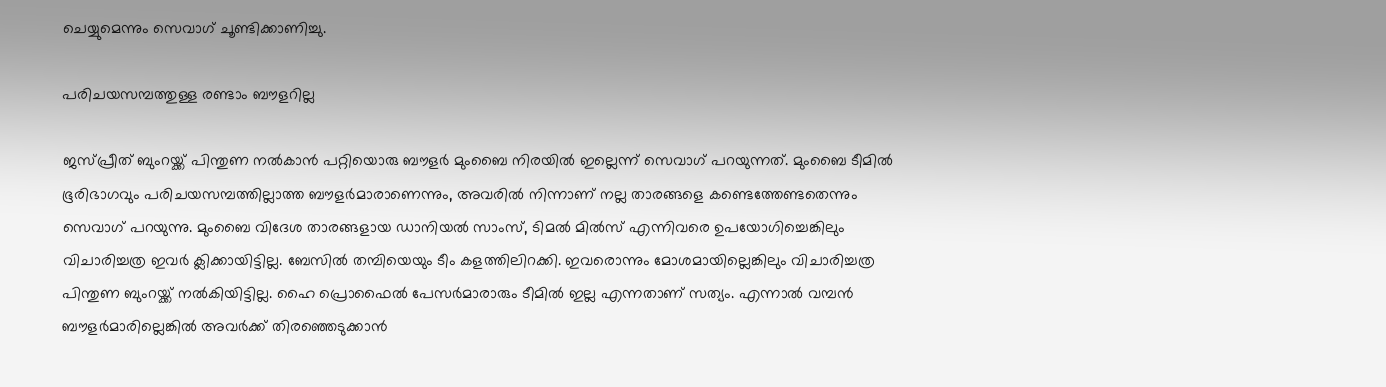ചെയ്യുമെന്നും സെവാഗ് ചൂണ്ടിക്കാണിച്ചു.

പരിചയസമ്പത്തുള്ള രണ്ടാം ബൗളറില്ല

ജസ്പ്രീത് ബുംറയ്ക്ക് പിന്തുണ നല്‍കാന്‍ പറ്റിയൊരു ബൗളര്‍ മുംബൈ നിരയില്‍ ഇല്ലെന്ന് സെവാഗ് പറയുന്നത്. മുംബൈ ടീമില്‍ ഭൂരിഭാഗവും പരിചയസമ്പത്തില്ലാത്ത ബൗളര്‍മാരാണെന്നും, അവരില്‍ നിന്നാണ് നല്ല താരങ്ങളെ കണ്ടെത്തേണ്ടതെന്നും സെവാഗ് പറയുന്നു. മുംബൈ വിദേശ താരങ്ങളായ ഡാനിയല്‍ സാംസ്, ടിമല്‍ മില്‍സ് എന്നിവരെ ഉപയോഗിച്ചെങ്കിലും വിചാരിച്ചത്ര ഇവര്‍ ക്ലിക്കായിട്ടില്ല. ബേസില്‍ തമ്പിയെയും ടീം കളത്തിലിറക്കി. ഇവരൊന്നും മോശമായില്ലെങ്കിലും വിചാരിച്ചത്ര പിന്തുണ ബുംറയ്ക്ക് നല്‍കിയിട്ടില്ല. ഹൈ പ്രൊഫൈല്‍ പേസര്‍മാരാരും ടീമില്‍ ഇല്ല എന്നതാണ് സത്യം. എന്നാല്‍ വമ്പന്‍ ബൗളര്‍മാരില്ലെങ്കില്‍ അവര്‍ക്ക് തിരഞ്ഞെടുക്കാന്‍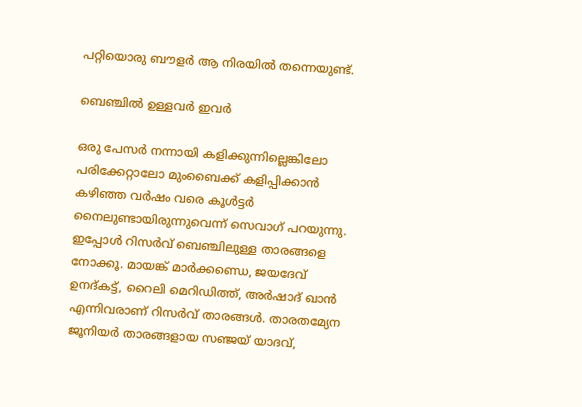പറ്റിയൊരു ബൗളര്‍ ആ നിരയില്‍ തന്നെയുണ്ട്.

ബെഞ്ചില്‍ ഉള്ളവര്‍ ഇവര്‍

ഒരു പേസര്‍ നന്നായി കളിക്കുന്നില്ലെങ്കിലോ പരിക്കേറ്റാലോ മുംബൈക്ക് കളിപ്പിക്കാന്‍ കഴിഞ്ഞ വര്‍ഷം വരെ കൂള്‍ട്ടര്‍ നൈലുണ്ടായിരുന്നുവെന്ന് സെവാഗ് പറയുന്നു. ഇപ്പോള്‍ റിസര്‍വ് ബെഞ്ചിലുള്ള താരങ്ങളെ നോക്കൂ. മായങ്ക് മാര്‍ക്കണ്ഡെ, ജയദേവ് ഉനദ്കട്ട്, റൈലി മെറിഡിത്ത്, അര്‍ഷാദ് ഖാന്‍ എന്നിവരാണ് റിസര്‍വ് താരങ്ങള്‍. താരതമ്യേന ജൂനിയര്‍ താരങ്ങളായ സഞ്ജയ് യാദവ്,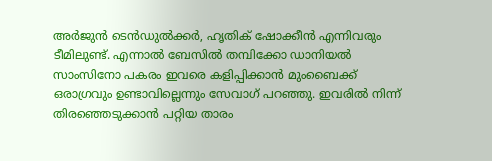അര്‍ജുന്‍ ടെന്‍ഡുല്‍ക്കര്‍, ഹൃതിക് ഷോക്കീന്‍ എന്നിവരും ടീമിലുണ്ട്. എന്നാല്‍ ബേസില്‍ തമ്പിക്കോ ഡാനിയല്‍ സാംസിനോ പകരം ഇവരെ കളിപ്പിക്കാന്‍ മുംബൈക്ക് ഒരാഗ്രവും ഉണ്ടാവില്ലെന്നും സേവാഗ് പറഞ്ഞു. ഇവരില്‍ നിന്ന് തിരഞ്ഞെടുക്കാന്‍ പറ്റിയ താരം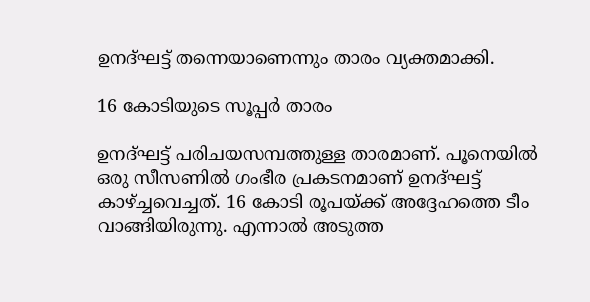ഉനദ്ഘട്ട് തന്നെയാണെന്നും താരം വ്യക്തമാക്കി.

16 കോടിയുടെ സൂപ്പര്‍ താരം

ഉനദ്ഘട്ട് പരിചയസമ്പത്തുള്ള താരമാണ്. പൂനെയില്‍ ഒരു സീസണില്‍ ഗംഭീര പ്രകടനമാണ് ഉനദ്ഘട്ട് കാഴ്ച്ചവെച്ചത്. 16 കോടി രൂപയ്ക്ക് അദ്ദേഹത്തെ ടീം വാങ്ങിയിരുന്നു. എന്നാല്‍ അടുത്ത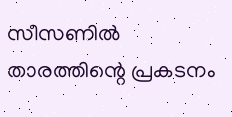സീസണില്‍ താരത്തിന്റെ പ്രകടനം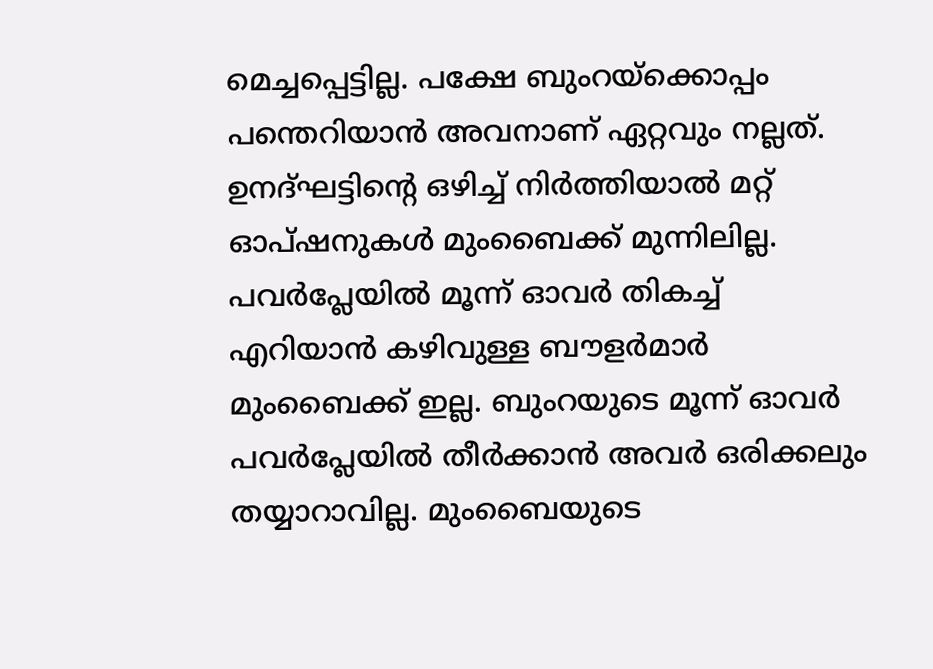മെച്ചപ്പെട്ടില്ല. പക്ഷേ ബുംറയ്‌ക്കൊപ്പം പന്തെറിയാന്‍ അവനാണ് ഏറ്റവും നല്ലത്. ഉനദ്ഘട്ടിന്റെ ഒഴിച്ച് നിര്‍ത്തിയാല്‍ മറ്റ് ഓപ്ഷനുകള്‍ മുംബൈക്ക് മുന്നിലില്ല. പവര്‍പ്ലേയില്‍ മൂന്ന് ഓവര്‍ തികച്ച് എറിയാന്‍ കഴിവുള്ള ബൗളര്‍മാര്‍ മുംബൈക്ക് ഇല്ല. ബുംറയുടെ മൂന്ന് ഓവര്‍ പവര്‍പ്ലേയില്‍ തീര്‍ക്കാന്‍ അവര്‍ ഒരിക്കലും തയ്യാറാവില്ല. മുംബൈയുടെ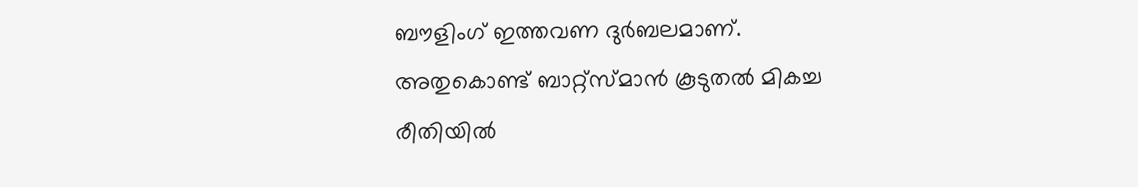ബൗളിംഗ് ഇത്തവണ ദുര്‍ബലമാണ്. അതുകൊണ്ട് ബാറ്റ്‌സ്മാന്‍ കൂടുതല്‍ മികച്ച രീതിയില്‍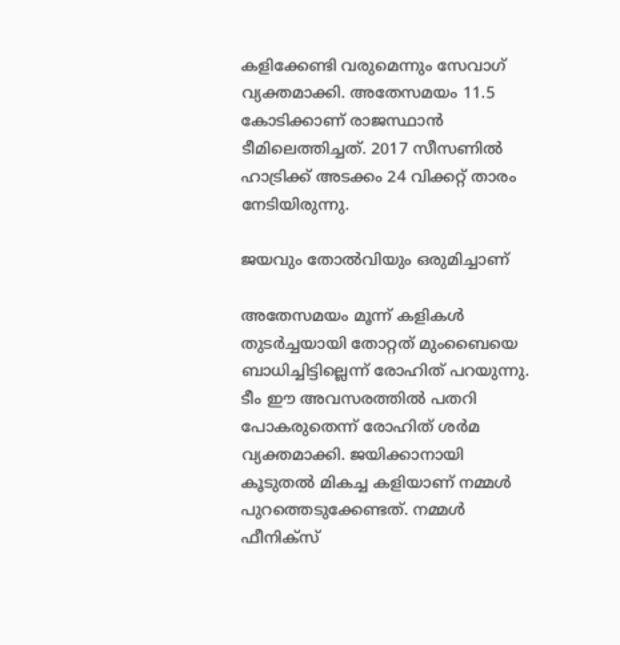കളിക്കേണ്ടി വരുമെന്നും സേവാഗ് വ്യക്തമാക്കി. അതേസമയം 11.5 കോടിക്കാണ് രാജസ്ഥാന്‍ ടീമിലെത്തിച്ചത്. 2017 സീസണില്‍ ഹാട്രിക്ക് അടക്കം 24 വിക്കറ്റ് താരം നേടിയിരുന്നു.

ജയവും തോല്‍വിയും ഒരുമിച്ചാണ്

അതേസമയം മൂന്ന് കളികള്‍ തുടര്‍ച്ചയായി തോറ്റത് മുംബൈയെ ബാധിച്ചിട്ടില്ലെന്ന് രോഹിത് പറയുന്നു. ടീം ഈ അവസരത്തില്‍ പതറി പോകരുതെന്ന് രോഹിത് ശര്‍മ വ്യക്തമാക്കി. ജയിക്കാനായി കൂടുതല്‍ മികച്ച കളിയാണ് നമ്മള്‍ പുറത്തെടുക്കേണ്ടത്. നമ്മള്‍ ഫീനിക്‌സ്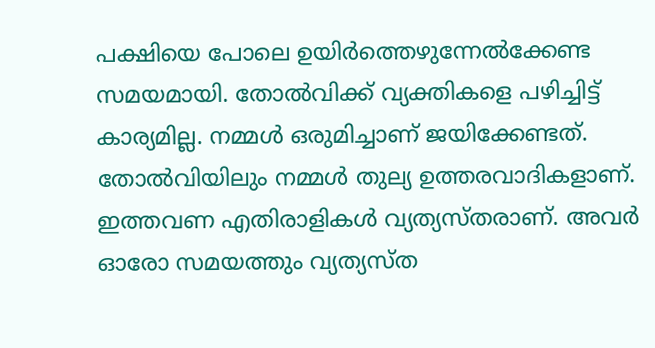പക്ഷിയെ പോലെ ഉയിര്‍ത്തെഴുന്നേല്‍ക്കേണ്ട സമയമായി. തോല്‍വിക്ക് വ്യക്തികളെ പഴിച്ചിട്ട് കാര്യമില്ല. നമ്മള്‍ ഒരുമിച്ചാണ് ജയിക്കേണ്ടത്. തോല്‍വിയിലും നമ്മള്‍ തുല്യ ഉത്തരവാദികളാണ്. ഇത്തവണ എതിരാളികള്‍ വ്യത്യസ്തരാണ്. അവര്‍ ഓരോ സമയത്തും വ്യത്യസ്ത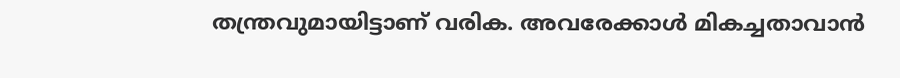തന്ത്രവുമായിട്ടാണ് വരിക. അവരേക്കാള്‍ മികച്ചതാവാന്‍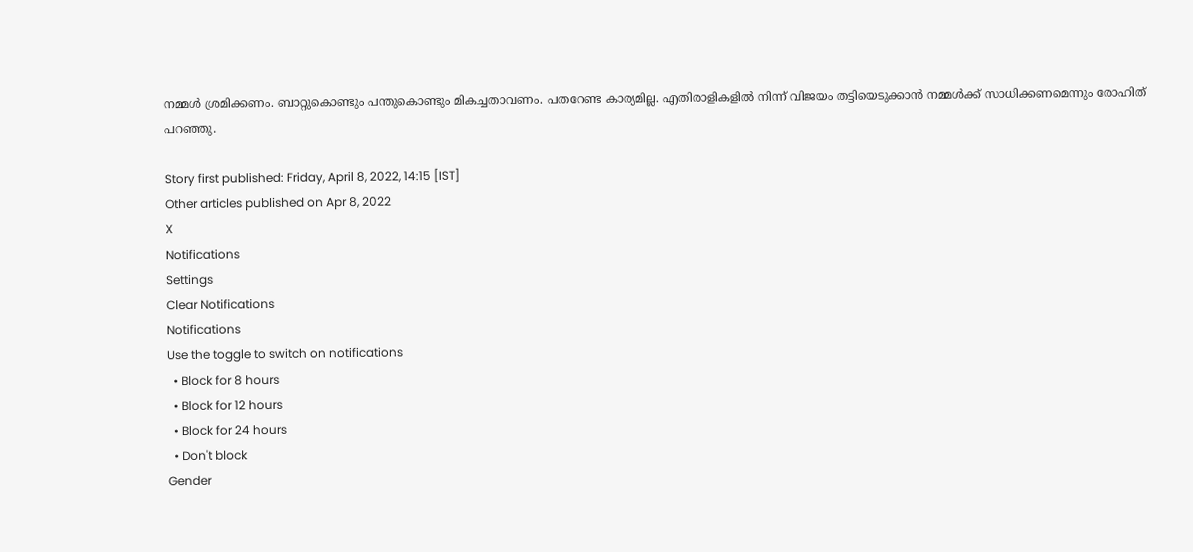നമ്മള്‍ ശ്രമിക്കണം. ബാറ്റുകൊണ്ടും പന്തുകൊണ്ടും മികച്ചതാവണം. പതറേണ്ട കാര്യമില്ല. എതിരാളികളില്‍ നിന്ന് വിജയം തട്ടിയെടുക്കാന്‍ നമ്മള്‍ക്ക് സാധിക്കണമെന്നും രോഹിത് പറഞ്ഞു.

Story first published: Friday, April 8, 2022, 14:15 [IST]
Other articles published on Apr 8, 2022
X
Notifications
Settings
Clear Notifications
Notifications
Use the toggle to switch on notifications
  • Block for 8 hours
  • Block for 12 hours
  • Block for 24 hours
  • Don't block
Gender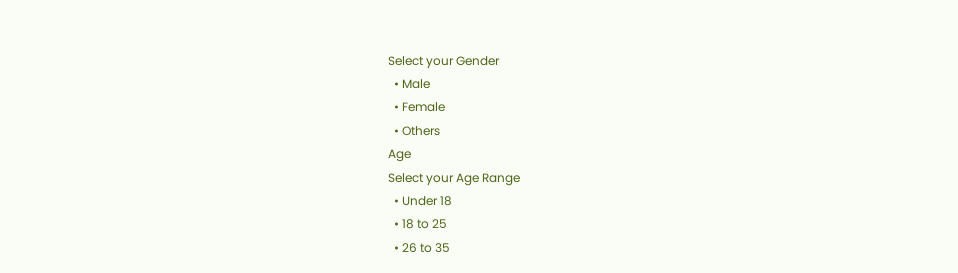Select your Gender
  • Male
  • Female
  • Others
Age
Select your Age Range
  • Under 18
  • 18 to 25
  • 26 to 35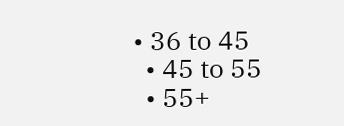• 36 to 45
  • 45 to 55
  • 55+